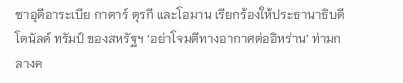ซาอุดีอาระเบีย กาตาร์ ตุรกี และโอมาน เรียกร้องให้ประธานาธิบดีโดนัลด์ ทรัมป์ ของสหรัฐฯ ‘อย่าโจมตีทางอากาศต่ออิหร่าน’ ท่ามกลางค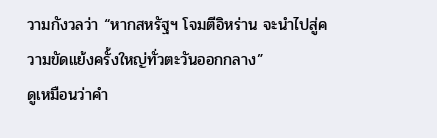วามกังวลว่า “หากสหรัฐฯ โจมตีอิหร่าน จะนำไปสู่ความขัดแย้งครั้งใหญ่ทั่วตะวันออกกลาง”
ดูเหมือนว่าคำ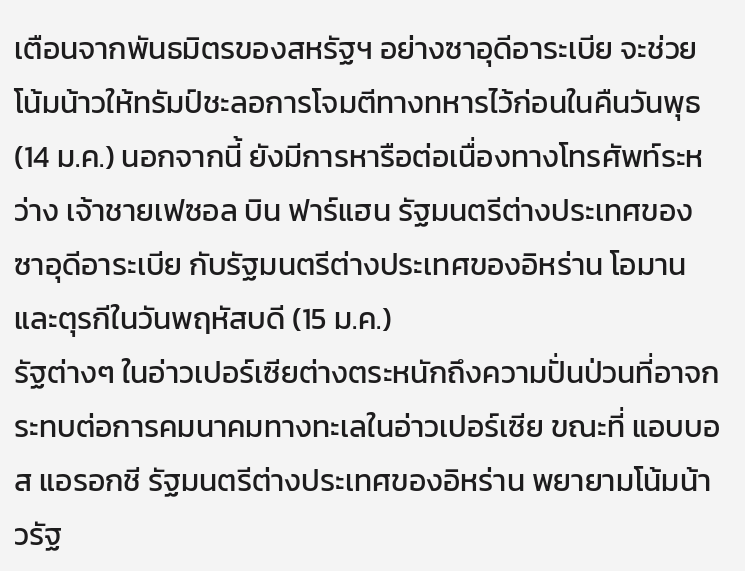เตือนจากพันธมิตรของสหรัฐฯ อย่างซาอุดีอาระเบีย จะช่วยโน้มน้าวให้ทรัมป์ชะลอการโจมตีทางทหารไว้ก่อนในคืนวันพุธ (14 ม.ค.) นอกจากนี้ ยังมีการหารือต่อเนื่องทางโทรศัพท์ระหว่าง เจ้าชายเฟซอล บิน ฟาร์แฮน รัฐมนตรีต่างประเทศของซาอุดีอาระเบีย กับรัฐมนตรีต่างประเทศของอิหร่าน โอมาน และตุรกีในวันพฤหัสบดี (15 ม.ค.)
รัฐต่างๆ ในอ่าวเปอร์เซียต่างตระหนักถึงความปั่นป่วนที่อาจกระทบต่อการคมนาคมทางทะเลในอ่าวเปอร์เซีย ขณะที่ แอบบอส แอรอกชี รัฐมนตรีต่างประเทศของอิหร่าน พยายามโน้มน้าวรัฐ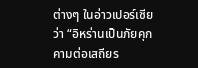ต่างๆ ในอ่าวเปอร์เซียว่า “อิหร่านเป็นภัยคุกคามต่อเสถียร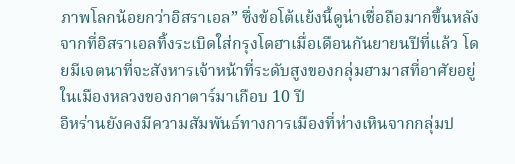ภาพโลกน้อยกว่าอิสราเอล” ซึ่งข้อโต้แย้งนี้ดูน่าเชื่อถือมากขึ้นหลังจากที่อิสราเอลทิ้งระเบิดใส่กรุงโดฮาเมื่อเดือนกันยายนปีที่แล้ว โดยมีเจตนาที่จะสังหารเจ้าหน้าที่ระดับสูงของกลุ่มฮามาสที่อาศัยอยู่ในเมืองหลวงของกาตาร์มาเกือบ 10 ปี
อิหร่านยังคงมีความสัมพันธ์ทางการเมืองที่ห่างเหินจากกลุ่มป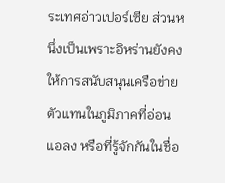ระเทศอ่าวเปอร์เซีย ส่วนหนึ่งเป็นเพราะอิหร่านยังคงให้การสนับสนุนเครือข่ายตัวแทนในภูมิภาคที่อ่อนแอลง หรือที่รู้จักกันในชื่อ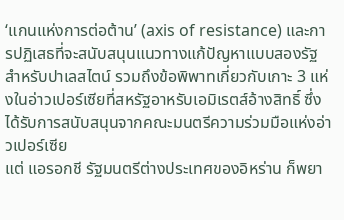‘แกนแห่งการต่อต้าน’ (axis of resistance) และการปฏิเสธที่จะสนับสนุนแนวทางแก้ปัญหาแบบสองรัฐสำหรับปาเลสไตน์ รวมถึงข้อพิพาทเกี่ยวกับเกาะ 3 แห่งในอ่าวเปอร์เซียที่สหรัฐอาหรับเอมิเรตส์อ้างสิทธิ์ ซึ่งได้รับการสนับสนุนจากคณะมนตรีความร่วมมือแห่งอ่าวเปอร์เซีย
แต่ แอรอกชี รัฐมนตรีต่างประเทศของอิหร่าน ก็พยา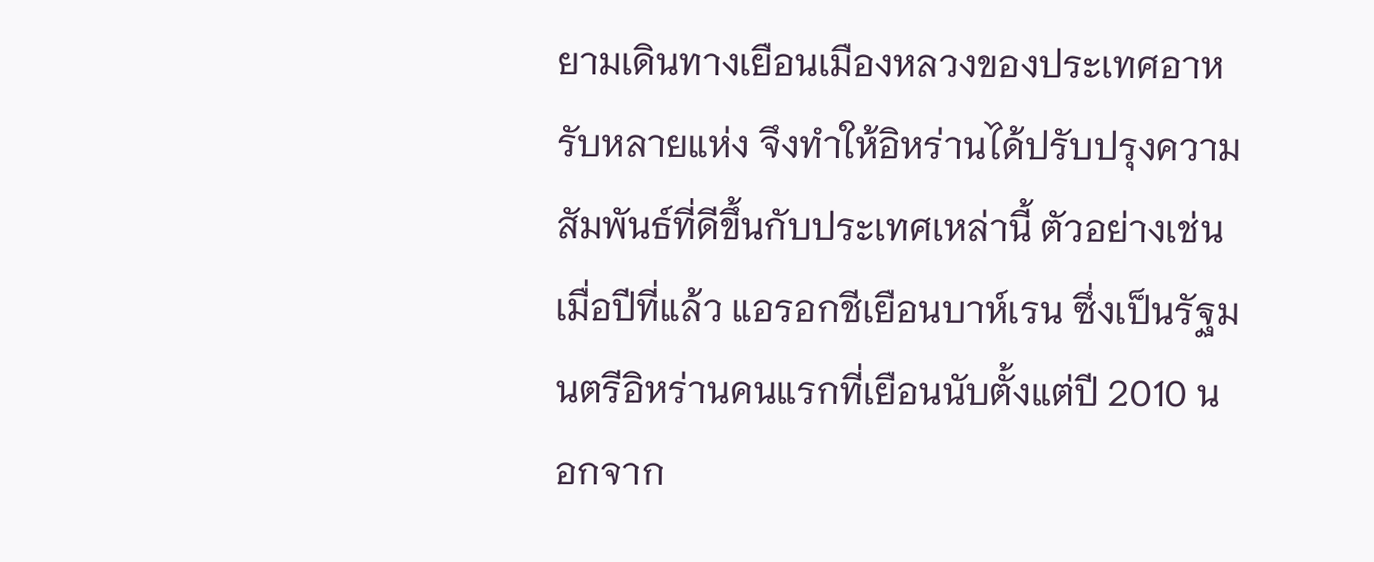ยามเดินทางเยือนเมืองหลวงของประเทศอาหรับหลายแห่ง จึงทำให้อิหร่านได้ปรับปรุงความสัมพันธ์ที่ดีขึ้นกับประเทศเหล่านี้ ตัวอย่างเช่น เมื่อปีที่แล้ว แอรอกชีเยือนบาห์เรน ซึ่งเป็นรัฐมนตรีอิหร่านคนแรกที่เยือนนับตั้งแต่ปี 2010 นอกจาก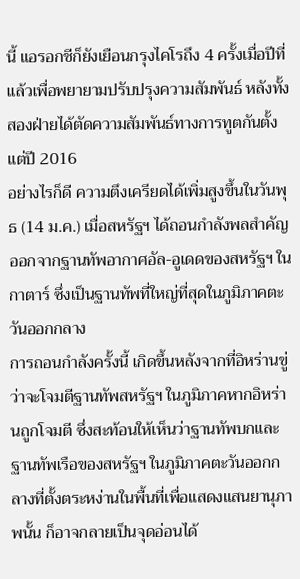นี้ แอรอกชีก็ยังเยือนกรุงไคโรถึง 4 ครั้งเมื่อปีที่แล้วเพื่อพยายามปรับปรุงความสัมพันธ์ หลังทั้งสองฝ่ายได้ตัดความสัมพันธ์ทางการทูตกันตั้งแต่ปี 2016
อย่างไรก็ดี ความตึงเครียดได้เพิ่มสูงขึ้นในวันพุธ (14 ม.ค.) เมื่อสหรัฐฯ ได้ถอนกำลังพลสำคัญออกจากฐานทัพอากาศอัล-อูเดดของสหรัฐฯ ในกาตาร์ ซึ่งเป็นฐานทัพที่ใหญ่ที่สุดในภูมิภาคตะวันออกกลาง
การถอนกำลังครั้งนี้ เกิดขึ้นหลังจากที่อิหร่านขู่ว่าจะโจมตีฐานทัพสหรัฐฯ ในภูมิภาคหากอิหร่านถูกโจมตี ซึ่งสะท้อนให้เห็นว่าฐานทัพบกและฐานทัพเรือของสหรัฐฯ ในภูมิภาคตะวันออกกลางที่ตั้งตระหง่านในพื้นที่เพื่อแสดงแสนยานุภาพนั้น ก็อาจกลายเป็นจุดอ่อนได้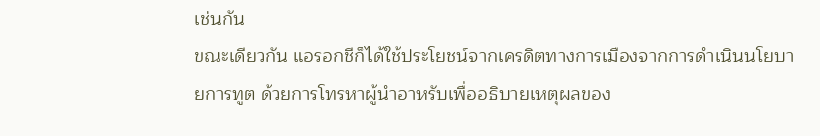เช่นกัน
ขณะเดียวกัน แอรอกชีก็ได้ใช้ประโยชน์จากเครดิตทางการเมืองจากการดำเนินนโยบายการทูต ด้วยการโทรหาผู้นำอาหรับเพื่ออธิบายเหตุผลของ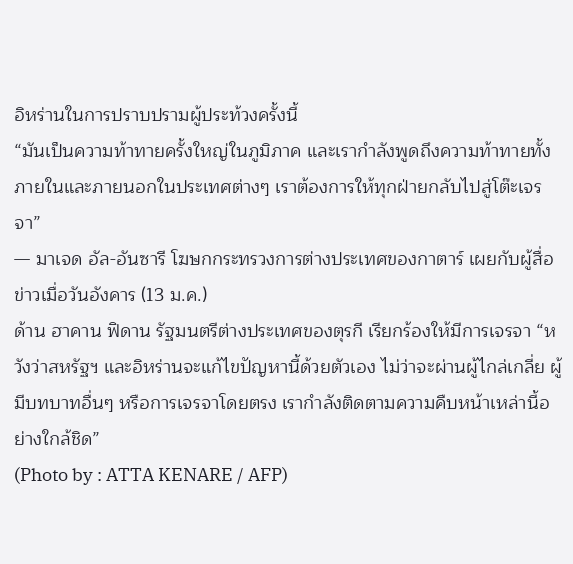อิหร่านในการปราบปรามผู้ประท้วงครั้งนี้
“มันเป็นความท้าทายครั้งใหญ่ในภูมิภาค และเรากำลังพูดถึงความท้าทายทั้งภายในและภายนอกในประเทศต่างๆ เราต้องการให้ทุกฝ่ายกลับไปสู่โต๊ะเจรจา”
— มาเจด อัล-อันซารี โฆษกกระทรวงการต่างประเทศของกาตาร์ เผยกับผู้สื่อข่าวเมื่อวันอังคาร (13 ม.ค.)
ด้าน ฮาคาน ฟิดาน รัฐมนตรีต่างประเทศของตุรกี เรียกร้องให้มีการเจรจา “หวังว่าสหรัฐฯ และอิหร่านจะแก้ไขปัญหานี้ด้วยตัวเอง ไม่ว่าจะผ่านผู้ไกล่เกลี่ย ผู้มีบทบาทอื่นๆ หรือการเจรจาโดยตรง เรากำลังติดตามความคืบหน้าเหล่านี้อย่างใกล้ชิด”
(Photo by : ATTA KENARE / AFP)